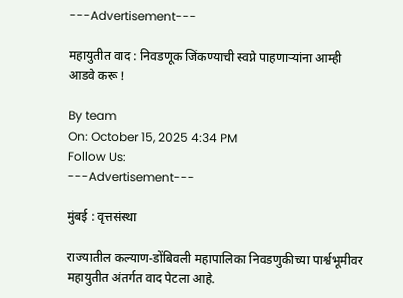---Advertisement---

महायुतीत वाद : निवडणूक जिंकण्याची स्वप्ने पाहणाऱ्यांना आम्ही आडवे करू !

By team
On: October 15, 2025 4:34 PM
Follow Us:
---Advertisement---

मुंबई : वृत्तसंस्था

राज्यातील कल्याण-डोंबिवली महापालिका निवडणुकीच्या पार्श्वभूमीवर महायुतीत अंतर्गत वाद पेटला आहे.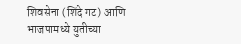शिवसेना (शिंदे गट) आणि भाजपामध्ये युतीच्या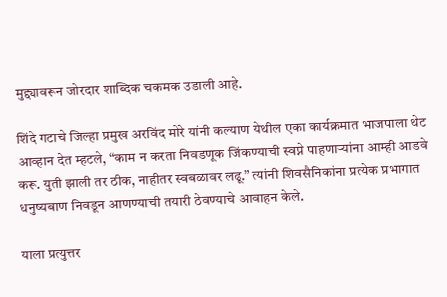मुद्द्यावरून जोरदार शाब्दिक चकमक उडाली आहे.

शिंदे गटाचे जिल्हा प्रमुख अरविंद मोरे यांनी कल्याण येथील एका कार्यक्रमात भाजपाला थेट आव्हान देत म्हटले, “काम न करता निवडणूक जिंकण्याची स्वप्ने पाहणाऱ्यांना आम्ही आडवे करू. युती झाली तर ठीक, नाहीतर स्वबळावर लढू.” त्यांनी शिवसैनिकांना प्रत्येक प्रभागात धनुष्यबाण निवडून आणण्याची तयारी ठेवण्याचे आवाहन केले.

याला प्रत्युत्तर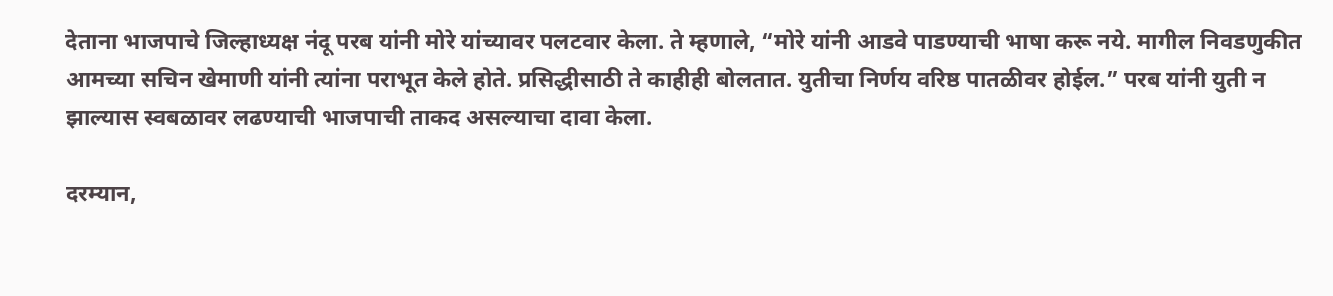देताना भाजपाचे जिल्हाध्यक्ष नंदू परब यांनी मोरे यांच्यावर पलटवार केला. ते म्हणाले, “मोरे यांनी आडवे पाडण्याची भाषा करू नये. मागील निवडणुकीत आमच्या सचिन खेमाणी यांनी त्यांना पराभूत केले होते. प्रसिद्धीसाठी ते काहीही बोलतात. युतीचा निर्णय वरिष्ठ पातळीवर होईल.” परब यांनी युती न झाल्यास स्वबळावर लढण्याची भाजपाची ताकद असल्याचा दावा केला.

दरम्यान,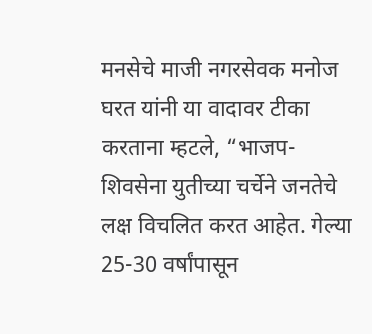मनसेचे माजी नगरसेवक मनोज घरत यांनी या वादावर टीका करताना म्हटले, “भाजप-शिवसेना युतीच्या चर्चेने जनतेचे लक्ष विचलित करत आहेत. गेल्या 25-30 वर्षांपासून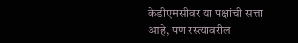केडीएमसीवर या पक्षांची सत्ता आहे, पण रस्त्यावरील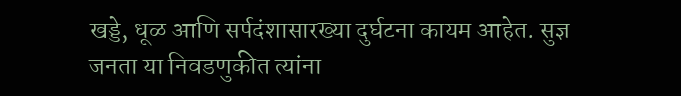खड्डे, धूळ आणि सर्पदंशासारख्या दुर्घटना कायम आहेत. सुज्ञ जनता या निवडणुकीत त्यांना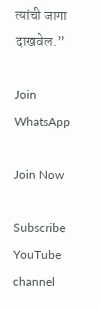त्यांची जागा दाखवेल.”

Join WhatsApp

Join Now

Subscribe YouTube channel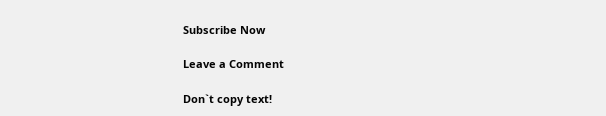Subscribe Now

Leave a Comment

Don`t copy text!